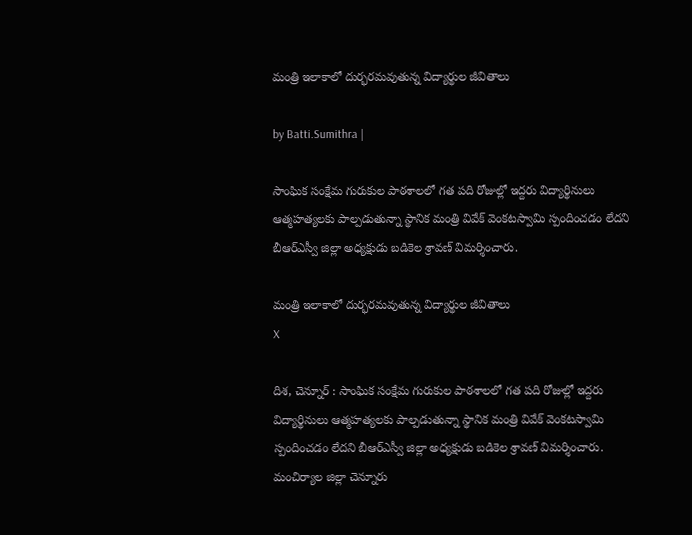మంత్రి ఇలాకాలో దుర్భరమవుతున్న విద్యార్థుల జీవితాలు

by Batti.Sumithra |

సాంఘిక సంక్షేమ గురుకుల పాఠశాలలో గత పది రోజుల్లో ఇద్దరు విద్యార్థినులు ఆత్మహత్యలకు పాల్పడుతున్నా స్థానిక మంత్రి వివేక్ వెంకటస్వామి స్పందించడం లేదని బీఆర్ఎస్వీ జిల్లా అధ్యక్షుడు బడికెల శ్రావణ్ విమర్శించారు.

మంత్రి ఇలాకాలో దుర్భరమవుతున్న విద్యార్థుల జీవితాలు
X

దిశ, చెన్నూర్ : సాంఘిక సంక్షేమ గురుకుల పాఠశాలలో గత పది రోజుల్లో ఇద్దరు విద్యార్థినులు ఆత్మహత్యలకు పాల్పడుతున్నా స్థానిక మంత్రి వివేక్ వెంకటస్వామి స్పందించడం లేదని బీఆర్ఎస్వీ జిల్లా అధ్యక్షుడు బడికెల శ్రావణ్ విమర్శించారు. మంచిర్యాల జిల్లా చెన్నూరు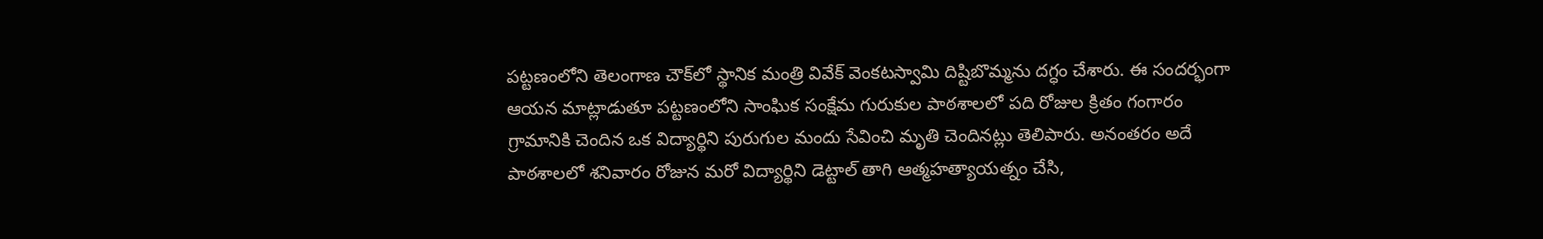పట్టణంలోని తెలంగాణ చౌక్‌లో స్థానిక మంత్రి వివేక్ వెంకటస్వామి దిష్టిబొమ్మను దగ్ధం చేశారు. ఈ సందర్భంగా ఆయన మాట్లాడుతూ పట్టణంలోని సాంఘిక సంక్షేమ గురుకుల పాఠశాలలో పది రోజుల క్రితం గంగారం గ్రామానికి చెందిన ఒక విద్యార్థిని పురుగుల మందు సేవించి మృతి చెందినట్లు తెలిపారు. అనంతరం అదే పాఠశాలలో శనివారం రోజున మరో విద్యార్థిని డెట్టాల్ తాగి ఆత్మహత్యాయత్నం చేసి,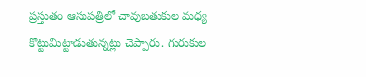ప్రస్తుతం ఆసుపత్రిలో చావుబతుకుల మధ్య కొట్టుమిట్టాడుతున్నట్లు చెప్పారు. గురుకుల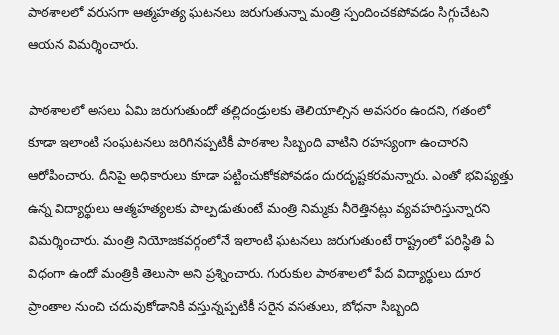పాఠశాలలో వరుసగా ఆత్మహత్య ఘటనలు జరుగుతున్నా మంత్రి స్పందించకపోవడం సిగ్గుచేటని ఆయన విమర్శించారు.

పాఠశాలలో అసలు ఏమి జరుగుతుందో తల్లిదండ్రులకు తెలియాల్సిన అవసరం ఉందని, గతంలో కూడా ఇలాంటి సంఘటనలు జరిగినప్పటికీ పాఠశాల సిబ్బంది వాటిని రహస్యంగా ఉంచారని ఆరోపించారు. దీనిపై అధికారులు కూడా పట్టించుకోకపోవడం దురదృష్టకరమన్నారు. ఎంతో భవిష్యత్తు ఉన్న విద్యార్థులు ఆత్మహత్యలకు పాల్పడుతుంటే మంత్రి నిమ్మకు నీరెత్తినట్లు వ్యవహరిస్తున్నారని విమర్శించారు. మంత్రి నియోజకవర్గంలోనే ఇలాంటి ఘటనలు జరుగుతుంటే రాష్ట్రంలో పరిస్థితి ఏ విధంగా ఉందో మంత్రికి తెలుసా అని ప్రశ్నించారు. గురుకుల పాఠశాలలో పేద విద్యార్థులు దూర ప్రాంతాల నుంచి చదువుకోడానికి వస్తున్నప్పటికీ సరైన వసతులు, బోధనా సిబ్బంది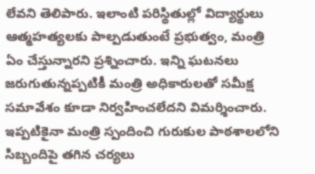లేవని తెలిపారు. ఇలాంటి పరిస్థితుల్లో విద్యార్థులు ఆత్మహత్యలకు పాల్పడుతుంటే ప్రభుత్వం, మంత్రి ఏం చేస్తున్నారని ప్రశ్నించారు. ఇన్ని ఘటనలు జరుగుతున్నప్పటికీ మంత్రి అధికారులతో సమీక్ష సమావేశం కూడా నిర్వహించలేదని విమర్శించారు. ఇప్పటికైనా మంత్రి స్పందించి గురుకుల పాఠశాలలోని సిబ్బందిపై తగిన చర్యలు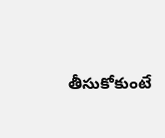తీసుకోకుంటే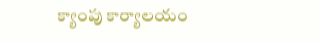క్యాంపు కార్యాలయం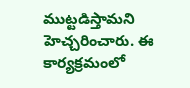ముట్టడిస్తామని హెచ్చరించారు. ఈ కార్యక్రమంలో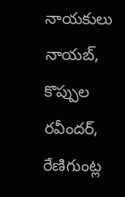నాయకులు నాయబ్, కొప్పుల రవీందర్, రేణిగుంట్ల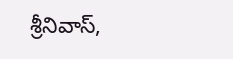శ్రీనివాస్,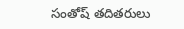సంతోష్ తదితరులు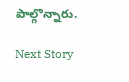పాల్గొన్నారు.

Next Story